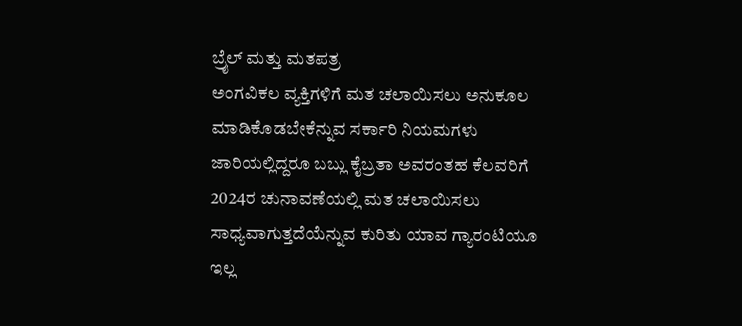ಬ್ರೈಲ್ ಮತ್ತು ಮತಪತ್ರ
ಅಂಗವಿಕಲ ವ್ಯಕ್ತಿಗಳಿಗೆ ಮತ ಚಲಾಯಿಸಲು ಅನುಕೂಲ ಮಾಡಿಕೊಡಬೇಕೆನ್ನುವ ಸರ್ಕಾರಿ ನಿಯಮಗಳು ಜಾರಿಯಲ್ಲಿದ್ದರೂ ಬಬ್ಲು ಕೈಬ್ರತಾ ಅವರಂತಹ ಕೆಲವರಿಗೆ 2024ರ ಚುನಾವಣೆಯಲ್ಲಿ ಮತ ಚಲಾಯಿಸಲು ಸಾಧ್ಯವಾಗುತ್ತದೆಯೆನ್ನುವ ಕುರಿತು ಯಾವ ಗ್ಯಾರಂಟಿಯೂ ಇಲ್ಲ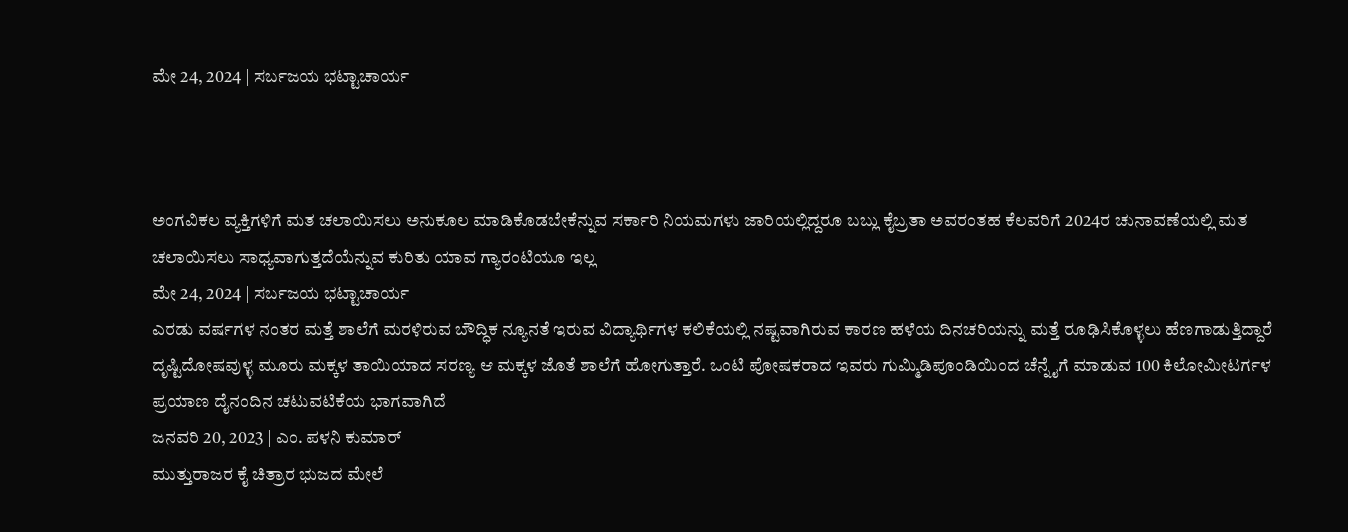ಮೇ 24, 2024 | ಸರ್ಬಜಯ ಭಟ್ಟಾಚಾರ್ಯ



ಅಂಗವಿಕಲ ವ್ಯಕ್ತಿಗಳಿಗೆ ಮತ ಚಲಾಯಿಸಲು ಅನುಕೂಲ ಮಾಡಿಕೊಡಬೇಕೆನ್ನುವ ಸರ್ಕಾರಿ ನಿಯಮಗಳು ಜಾರಿಯಲ್ಲಿದ್ದರೂ ಬಬ್ಲು ಕೈಬ್ರತಾ ಅವರಂತಹ ಕೆಲವರಿಗೆ 2024ರ ಚುನಾವಣೆಯಲ್ಲಿ ಮತ ಚಲಾಯಿಸಲು ಸಾಧ್ಯವಾಗುತ್ತದೆಯೆನ್ನುವ ಕುರಿತು ಯಾವ ಗ್ಯಾರಂಟಿಯೂ ಇಲ್ಲ
ಮೇ 24, 2024 | ಸರ್ಬಜಯ ಭಟ್ಟಾಚಾರ್ಯ
ಎರಡು ವರ್ಷಗಳ ನಂತರ ಮತ್ತೆ ಶಾಲೆಗೆ ಮರಳಿರುವ ಬೌದ್ಧಿಕ ನ್ಯೂನತೆ ಇರುವ ವಿದ್ಯಾರ್ಥಿಗಳ ಕಲಿಕೆಯಲ್ಲಿ ನಷ್ಟವಾಗಿರುವ ಕಾರಣ ಹಳೆಯ ದಿನಚರಿಯನ್ನು ಮತ್ತೆ ರೂಢಿಸಿಕೊಳ್ಳಲು ಹೆಣಗಾಡುತ್ತಿದ್ದಾರೆ
ದೃಷ್ಟಿದೋಷವುಳ್ಳ ಮೂರು ಮಕ್ಕಳ ತಾಯಿಯಾದ ಸರಣ್ಯ ಆ ಮಕ್ಕಳ ಜೊತೆ ಶಾಲೆಗೆ ಹೋಗುತ್ತಾರೆ. ಒಂಟಿ ಪೋಷಕರಾದ ಇವರು ಗುಮ್ಮಿಡಿಪೂಂಡಿಯಿಂದ ಚೆನ್ನೈಗೆ ಮಾಡುವ 100 ಕಿಲೋಮೀಟರ್ಗಳ ಪ್ರಯಾಣ ದೈನಂದಿನ ಚಟುವಟಿಕೆಯ ಭಾಗವಾಗಿದೆ
ಜನವರಿ 20, 2023 | ಎಂ. ಪಳನಿ ಕುಮಾರ್
ಮುತ್ತುರಾಜರ ಕೈ ಚಿತ್ರಾರ ಭುಜದ ಮೇಲೆ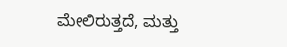ಮೇಲಿರುತ್ತದೆ, ಮತ್ತು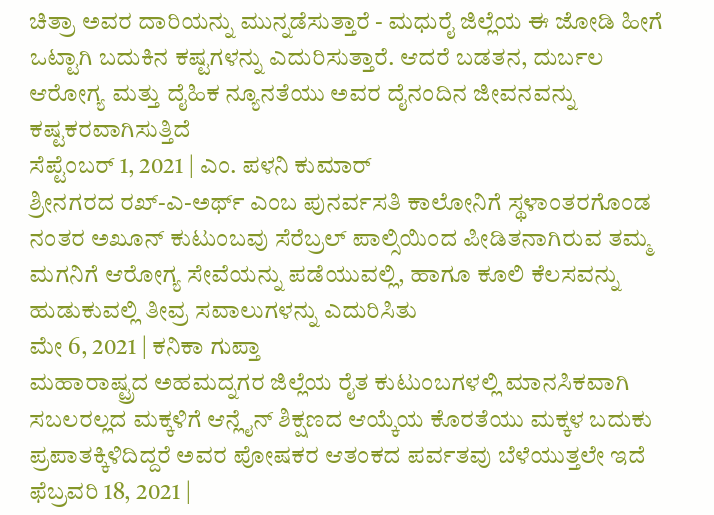ಚಿತ್ರಾ ಅವರ ದಾರಿಯನ್ನು ಮುನ್ನಡೆಸುತ್ತಾರೆ - ಮಧುರೈ ಜಿಲ್ಲೆಯ ಈ ಜೋಡಿ ಹೀಗೆ ಒಟ್ಟಾಗಿ ಬದುಕಿನ ಕಷ್ಟಗಳನ್ನು ಎದುರಿಸುತ್ತಾರೆ. ಆದರೆ ಬಡತನ, ದುರ್ಬಲ ಆರೋಗ್ಯ ಮತ್ತು ದೈಹಿಕ ನ್ಯೂನತೆಯು ಅವರ ದೈನಂದಿನ ಜೀವನವನ್ನು ಕಷ್ಟಕರವಾಗಿಸುತ್ತಿದೆ
ಸೆಪ್ಟೆಂಬರ್ 1, 2021 | ಎಂ. ಪಳನಿ ಕುಮಾರ್
ಶ್ರೀನಗರದ ರಖ್-ಎ-ಅರ್ಥ್ ಎಂಬ ಪುನರ್ವಸತಿ ಕಾಲೋನಿಗೆ ಸ್ಥಳಾಂತರಗೊಂಡ ನಂತರ ಅಖೂನ್ ಕುಟುಂಬವು ಸೆರೆಬ್ರಲ್ ಪಾಲ್ಸಿಯಿಂದ ಪೀಡಿತನಾಗಿರುವ ತಮ್ಮ ಮಗನಿಗೆ ಆರೋಗ್ಯ ಸೇವೆಯನ್ನು ಪಡೆಯುವಲ್ಲಿ, ಹಾಗೂ ಕೂಲಿ ಕೆಲಸವನ್ನು ಹುಡುಕುವಲ್ಲಿ ತೀವ್ರ ಸವಾಲುಗಳನ್ನು ಎದುರಿಸಿತು
ಮೇ 6, 2021 | ಕನಿಕಾ ಗುಪ್ತಾ
ಮಹಾರಾಷ್ಟ್ರದ ಅಹಮದ್ನಗರ ಜಿಲ್ಲೆಯ ರೈತ ಕುಟುಂಬಗಳಲ್ಲಿ ಮಾನಸಿಕವಾಗಿ ಸಬಲರಲ್ಲದ ಮಕ್ಕಳಿಗೆ ಆನ್ಲೈನ್ ಶಿಕ್ಷಣದ ಆಯ್ಕೆಯ ಕೊರತೆಯು ಮಕ್ಕಳ ಬದುಕು ಪ್ರಪಾತಕ್ಕಿಳಿದಿದ್ದರೆ ಅವರ ಪೋಷಕರ ಆತಂಕದ ಪರ್ವತವು ಬೆಳೆಯುತ್ತಲೇ ಇದೆ
ಫೆಬ್ರವರಿ 18, 2021 |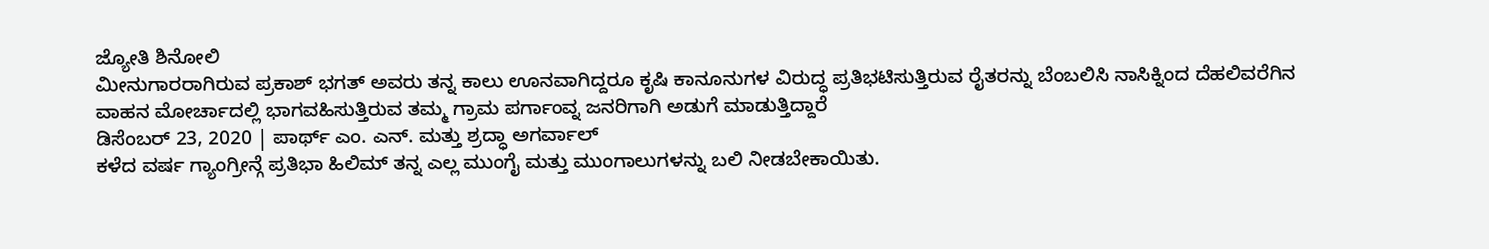ಜ್ಯೋತಿ ಶಿನೋಲಿ
ಮೀನುಗಾರರಾಗಿರುವ ಪ್ರಕಾಶ್ ಭಗತ್ ಅವರು ತನ್ನ ಕಾಲು ಊನವಾಗಿದ್ದರೂ ಕೃಷಿ ಕಾನೂನುಗಳ ವಿರುದ್ಧ ಪ್ರತಿಭಟಿಸುತ್ತಿರುವ ರೈತರನ್ನು ಬೆಂಬಲಿಸಿ ನಾಸಿಕ್ನಿಂದ ದೆಹಲಿವರೆಗಿನ ವಾಹನ ಮೋರ್ಚಾದಲ್ಲಿ ಭಾಗವಹಿಸುತ್ತಿರುವ ತಮ್ಮ ಗ್ರಾಮ ಪರ್ಗಾಂವ್ನ ಜನರಿಗಾಗಿ ಅಡುಗೆ ಮಾಡುತ್ತಿದ್ದಾರೆ
ಡಿಸೆಂಬರ್ 23, 2020 | ಪಾರ್ಥ್ ಎಂ. ಎನ್. ಮತ್ತು ಶ್ರದ್ಧಾ ಅಗರ್ವಾಲ್
ಕಳೆದ ವರ್ಷ ಗ್ಯಾಂಗ್ರೀನ್ಗೆ ಪ್ರತಿಭಾ ಹಿಲಿಮ್ ತನ್ನ ಎಲ್ಲ ಮುಂಗೈ ಮತ್ತು ಮುಂಗಾಲುಗಳನ್ನು ಬಲಿ ನೀಡಬೇಕಾಯಿತು.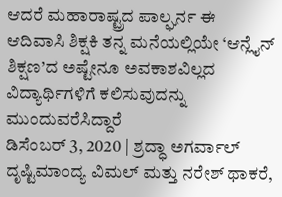ಆದರೆ ಮಹಾರಾಷ್ಟ್ರದ ಪಾಲ್ಘರ್ನ ಈ ಆದಿವಾಸಿ ಶಿಕ್ಷಕಿ ತನ್ನ ಮನೆಯಲ್ಲಿಯೇ ‘ಆನ್ಲೈನ್ ಶಿಕ್ಷಣ’ದ ಅಷ್ಟೇನೂ ಅವಕಾಶವಿಲ್ಲದ ವಿದ್ಯಾರ್ಥಿಗಳಿಗೆ ಕಲಿಸುವುದನ್ನು ಮುಂದುವರೆಸಿದ್ದಾರೆ
ಡಿಸೆಂಬರ್ 3, 2020 | ಶ್ರದ್ಧಾ ಅಗರ್ವಾಲ್
ದೃಷ್ಟಿಮಾಂದ್ಯ ವಿಮಲ್ ಮತ್ತು ನರೇಶ್ ಥಾಕರೆ,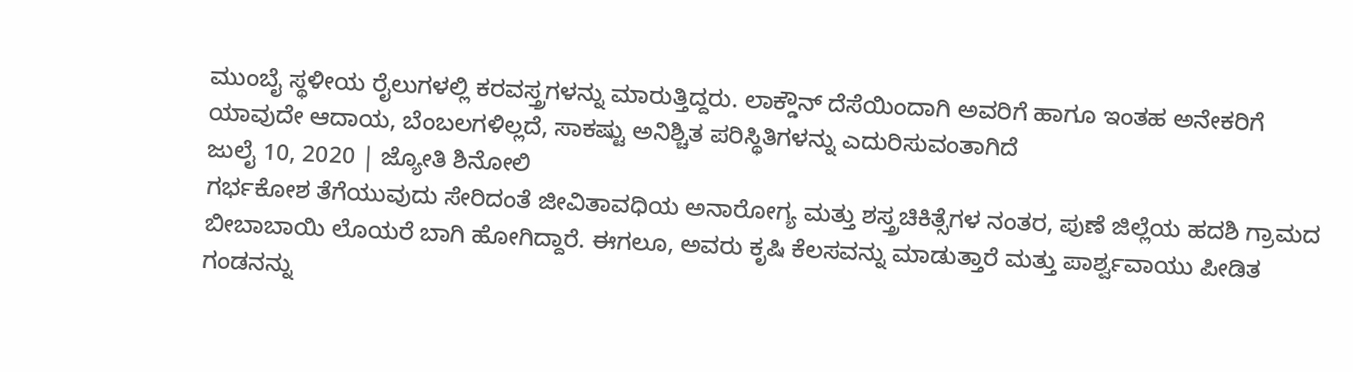ಮುಂಬೈ ಸ್ಥಳೀಯ ರೈಲುಗಳಲ್ಲಿ ಕರವಸ್ತ್ರಗಳನ್ನು ಮಾರುತ್ತಿದ್ದರು. ಲಾಕ್ಡೌನ್ ದೆಸೆಯಿಂದಾಗಿ ಅವರಿಗೆ ಹಾಗೂ ಇಂತಹ ಅನೇಕರಿಗೆ ಯಾವುದೇ ಆದಾಯ, ಬೆಂಬಲಗಳಿಲ್ಲದೆ, ಸಾಕಷ್ಟು ಅನಿಶ್ಚಿತ ಪರಿಸ್ಥಿತಿಗಳನ್ನು ಎದುರಿಸುವಂತಾಗಿದೆ
ಜುಲೈ 10, 2020 | ಜ್ಯೋತಿ ಶಿನೋಲಿ
ಗರ್ಭಕೋಶ ತೆಗೆಯುವುದು ಸೇರಿದಂತೆ ಜೀವಿತಾವಧಿಯ ಅನಾರೋಗ್ಯ ಮತ್ತು ಶಸ್ತ್ರಚಿಕಿತ್ಸೆಗಳ ನಂತರ, ಪುಣೆ ಜಿಲ್ಲೆಯ ಹದಶಿ ಗ್ರಾಮದ ಬೀಬಾಬಾಯಿ ಲೊಯರೆ ಬಾಗಿ ಹೋಗಿದ್ದಾರೆ. ಈಗಲೂ, ಅವರು ಕೃಷಿ ಕೆಲಸವನ್ನು ಮಾಡುತ್ತಾರೆ ಮತ್ತು ಪಾರ್ಶ್ವವಾಯು ಪೀಡಿತ ಗಂಡನನ್ನು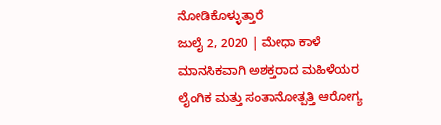ನೋಡಿಕೊಳ್ಳುತ್ತಾರೆ
ಜುಲೈ 2, 2020 | ಮೇಧಾ ಕಾಳೆ
ಮಾನಸಿಕವಾಗಿ ಅಶಕ್ತರಾದ ಮಹಿಳೆಯರ ಲೈಂಗಿಕ ಮತ್ತು ಸಂತಾನೋತ್ಪತ್ತಿ ಆರೋಗ್ಯ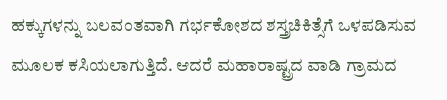ಹಕ್ಕುಗಳನ್ನು ಬಲವಂತವಾಗಿ ಗರ್ಭಕೋಶದ ಶಸ್ತ್ರಚಿಕಿತ್ಸೆಗೆ ಒಳಪಡಿಸುವ ಮೂಲಕ ಕಸಿಯಲಾಗುತ್ತಿದೆ. ಆದರೆ ಮಹಾರಾಷ್ಟ್ರದ ವಾಡಿ ಗ್ರಾಮದ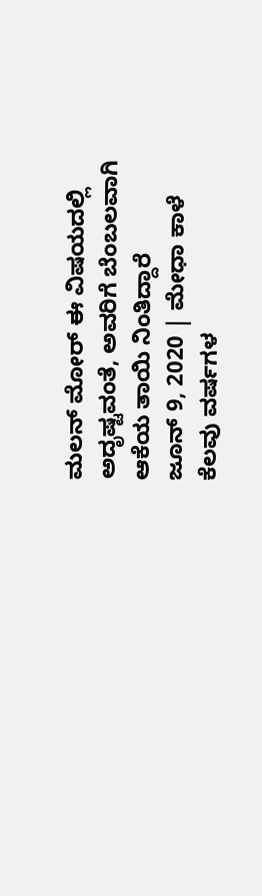ಮಲನ್ ಮೋರ್ ಈ ವಿಷಯದಲ್ಲಿ ಅದೃಷ್ಟವಂತೆ, ಅವರಿಗೆ ಬೆಂಬಲವಾಗಿ ಆಕೆಯ ತಾಯಿ ನಿಂತಿದ್ದಾರೆ
ಜೂನ್ 9, 2020 | ಮೇಧಾ ಕಾಳೆ
ಕೆಲವು ವರ್ಷಗಳ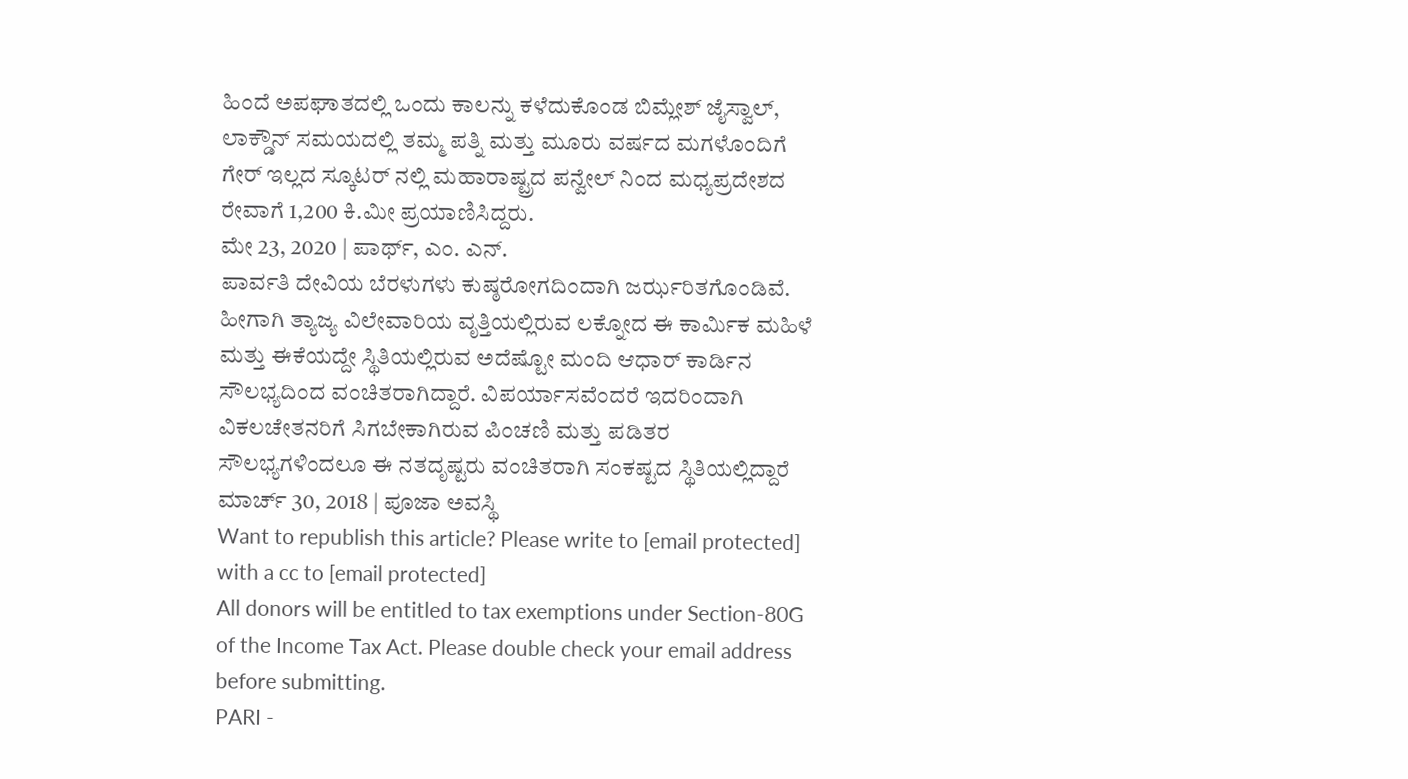ಹಿಂದೆ ಅಪಘಾತದಲ್ಲಿ ಒಂದು ಕಾಲನ್ನು ಕಳೆದುಕೊಂಡ ಬಿಮ್ಲೇಶ್ ಜೈಸ್ವಾಲ್, ಲಾಕ್ಡೌನ್ ಸಮಯದಲ್ಲಿ ತಮ್ಮ ಪತ್ನಿ ಮತ್ತು ಮೂರು ವರ್ಷದ ಮಗಳೊಂದಿಗೆ ಗೇರ್ ಇಲ್ಲದ ಸ್ಕೂಟರ್ ನಲ್ಲಿ ಮಹಾರಾಷ್ಟ್ರದ ಪನ್ವೇಲ್ ನಿಂದ ಮಧ್ಯಪ್ರದೇಶದ ರೇವಾಗೆ 1,200 ಕಿ.ಮೀ ಪ್ರಯಾಣಿಸಿದ್ದರು.
ಮೇ 23, 2020 | ಪಾರ್ಥ್, ಎಂ. ಎನ್.
ಪಾರ್ವತಿ ದೇವಿಯ ಬೆರಳುಗಳು ಕುಷ್ಠರೋಗದಿಂದಾಗಿ ಜರ್ಝರಿತಗೊಂಡಿವೆ. ಹೀಗಾಗಿ ತ್ಯಾಜ್ಯ ವಿಲೇವಾರಿಯ ವೃತ್ತಿಯಲ್ಲಿರುವ ಲಕ್ನೋದ ಈ ಕಾರ್ಮಿಕ ಮಹಿಳೆ ಮತ್ತು ಈಕೆಯದ್ದೇ ಸ್ಥಿತಿಯಲ್ಲಿರುವ ಅದೆಷ್ಟೋ ಮಂದಿ ಆಧಾರ್ ಕಾರ್ಡಿನ ಸೌಲಭ್ಯದಿಂದ ವಂಚಿತರಾಗಿದ್ದಾರೆ. ವಿಪರ್ಯಾಸವೆಂದರೆ ಇದರಿಂದಾಗಿ ವಿಕಲಚೇತನರಿಗೆ ಸಿಗಬೇಕಾಗಿರುವ ಪಿಂಚಣಿ ಮತ್ತು ಪಡಿತರ ಸೌಲಭ್ಯಗಳಿಂದಲೂ ಈ ನತದೃಷ್ಟರು ವಂಚಿತರಾಗಿ ಸಂಕಷ್ಟದ ಸ್ಥಿತಿಯಲ್ಲಿದ್ದಾರೆ
ಮಾರ್ಚ್ 30, 2018 | ಪೂಜಾ ಅವಸ್ಥಿ
Want to republish this article? Please write to [email protected] with a cc to [email protected]
All donors will be entitled to tax exemptions under Section-80G of the Income Tax Act. Please double check your email address before submitting.
PARI -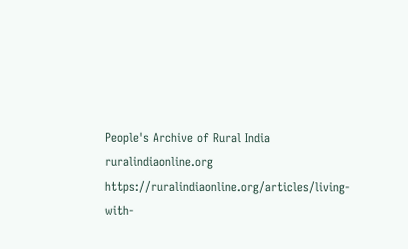People's Archive of Rural India
ruralindiaonline.org
https://ruralindiaonline.org/articles/living-with-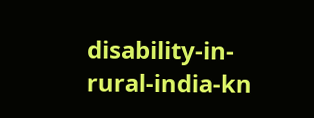disability-in-rural-india-kn